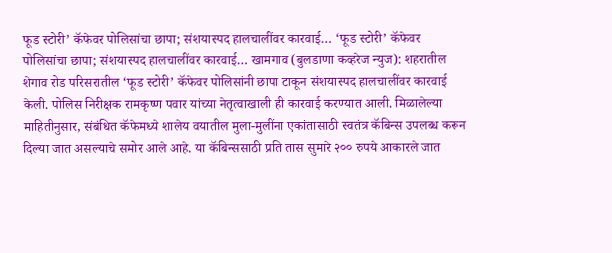फूड स्टोरी’ कॅफेवर पोलिसांचा छापा; संशयास्पद हालचालींवर कारवाई… ‘फूड स्टोरी’ कॅफेवर पोलिसांचा छापा; संशयास्पद हालचालींवर कारवाई… खामगाव (बुलडाणा कव्हरेज न्युज): शहरातील शेगाव रोड परिसरातील ‘फूड स्टोरी’ कॅफेवर पोलिसांनी छापा टाकून संशयास्पद हालचालींवर कारवाई केली. पोलिस निरीक्षक रामकृष्ण पवार यांच्या नेतृत्वाखाली ही कारवाई करण्यात आली. मिळालेल्या माहितीनुसार, संबंधित कॅफेमध्ये शालेय वयातील मुला-मुलींना एकांतासाठी स्वतंत्र कॅबिन्स उपलब्ध करून दिल्या जात असल्याचे समोर आले आहे. या कॅबिन्ससाठी प्रति तास सुमारे २०० रुपये आकारले जात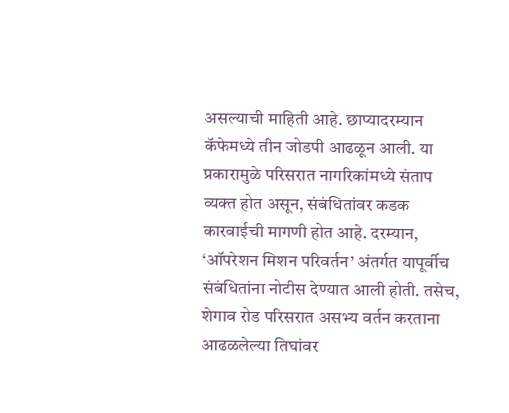असल्याची माहिती आहे. छाप्यादरम्यान कॅफेमध्ये तीन जोडपी आढळून आली. या प्रकारामुळे परिसरात नागरिकांमध्ये संताप व्यक्त होत असून, संबंधितांवर कडक कारवाईची मागणी होत आहे. दरम्यान, ‘ऑपरेशन मिशन परिवर्तन’ अंतर्गत यापूर्वीच संबंधितांना नोटीस देण्यात आली होती. तसेच, शेगाव रोड परिसरात असभ्य वर्तन करताना आढळलेल्या तिघांवर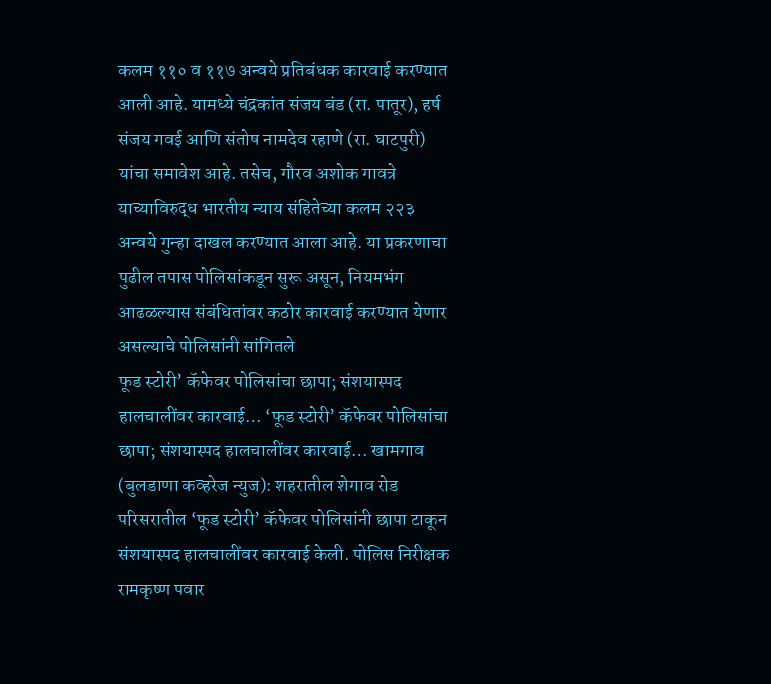कलम ११० व ११७ अन्वये प्रतिबंधक कारवाई करण्यात आली आहे. यामध्ये चंद्रकांत संजय बंड (रा. पातूर), हर्ष संजय गवई आणि संतोष नामदेव रहाणे (रा. घाटपुरी) यांचा समावेश आहे. तसेच, गौरव अशोक गावत्रे याच्याविरुद्ध भारतीय न्याय संहितेच्या कलम २२३ अन्वये गुन्हा दाखल करण्यात आला आहे. या प्रकरणाचा पुढील तपास पोलिसांकडून सुरू असून, नियमभंग आढळल्यास संबंधितांवर कठोर कारवाई करण्यात येणार असल्याचे पोलिसांनी सांगितले
फूड स्टोरी’ कॅफेवर पोलिसांचा छापा; संशयास्पद हालचालींवर कारवाई… ‘फूड स्टोरी’ कॅफेवर पोलिसांचा छापा; संशयास्पद हालचालींवर कारवाई… खामगाव (बुलडाणा कव्हरेज न्युज): शहरातील शेगाव रोड परिसरातील ‘फूड स्टोरी’ कॅफेवर पोलिसांनी छापा टाकून संशयास्पद हालचालींवर कारवाई केली. पोलिस निरीक्षक रामकृष्ण पवार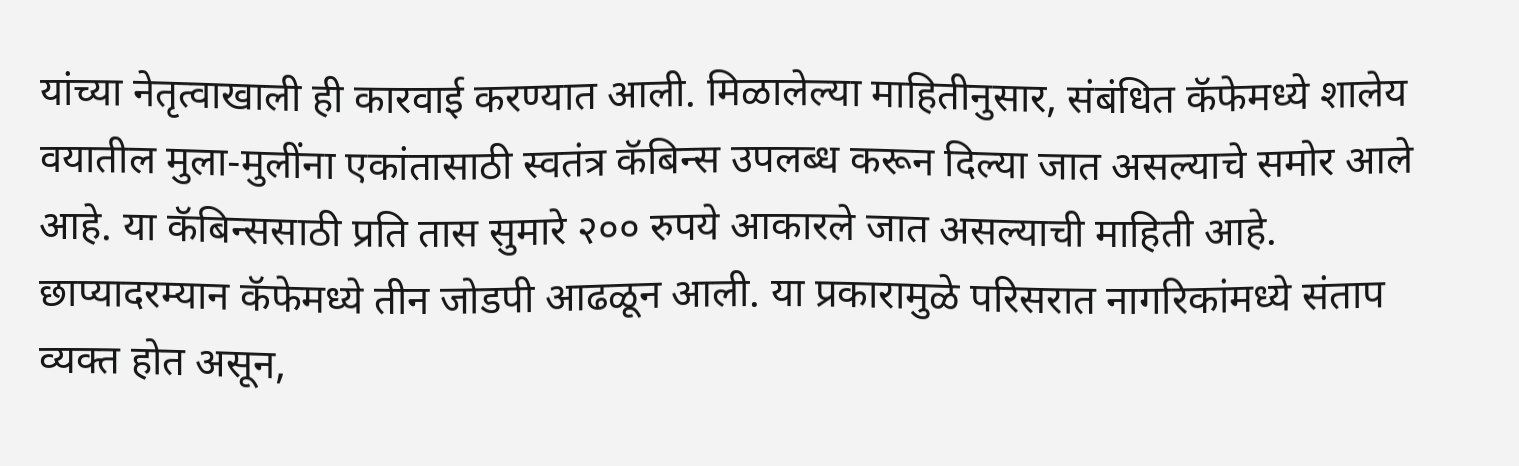यांच्या नेतृत्वाखाली ही कारवाई करण्यात आली. मिळालेल्या माहितीनुसार, संबंधित कॅफेमध्ये शालेय वयातील मुला-मुलींना एकांतासाठी स्वतंत्र कॅबिन्स उपलब्ध करून दिल्या जात असल्याचे समोर आले आहे. या कॅबिन्ससाठी प्रति तास सुमारे २०० रुपये आकारले जात असल्याची माहिती आहे. छाप्यादरम्यान कॅफेमध्ये तीन जोडपी आढळून आली. या प्रकारामुळे परिसरात नागरिकांमध्ये संताप व्यक्त होत असून,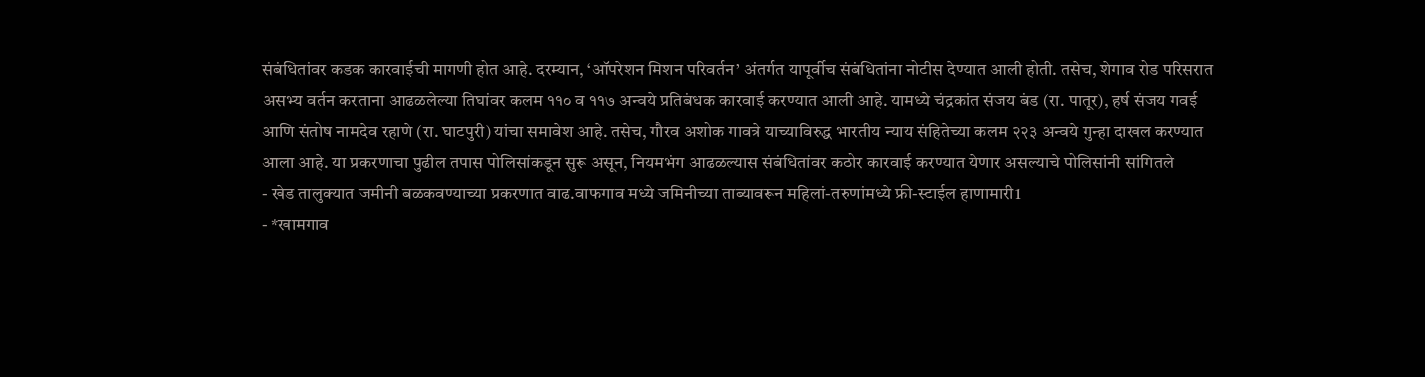संबंधितांवर कडक कारवाईची मागणी होत आहे. दरम्यान, ‘ऑपरेशन मिशन परिवर्तन’ अंतर्गत यापूर्वीच संबंधितांना नोटीस देण्यात आली होती. तसेच, शेगाव रोड परिसरात असभ्य वर्तन करताना आढळलेल्या तिघांवर कलम ११० व ११७ अन्वये प्रतिबंधक कारवाई करण्यात आली आहे. यामध्ये चंद्रकांत संजय बंड (रा. पातूर), हर्ष संजय गवई आणि संतोष नामदेव रहाणे (रा. घाटपुरी) यांचा समावेश आहे. तसेच, गौरव अशोक गावत्रे याच्याविरुद्ध भारतीय न्याय संहितेच्या कलम २२३ अन्वये गुन्हा दाखल करण्यात आला आहे. या प्रकरणाचा पुढील तपास पोलिसांकडून सुरू असून, नियमभंग आढळल्यास संबंधितांवर कठोर कारवाई करण्यात येणार असल्याचे पोलिसांनी सांगितले
- खेड तालुक्यात जमीनी बळकवण्याच्या प्रकरणात वाढ.वाफगाव मध्ये जमिनीच्या ताब्यावरून महिलां-तरुणांमध्ये फ्री-स्टाईल हाणामारी1
- *खामगाव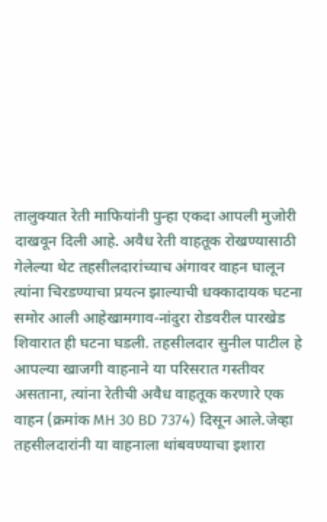तालुक्यात रेती माफियांनी पुन्हा एकदा आपली मुजोरी दाखवून दिली आहे. अवैध रेती वाहतूक रोखण्यासाठी गेलेल्या थेट तहसीलदारांच्याच अंगावर वाहन घालून त्यांना चिरडण्याचा प्रयत्न झाल्याची धक्कादायक घटना समोर आली आहेखामगाव-नांदुरा रोडवरील पारखेड शिवारात ही घटना घडली. तहसीलदार सुनील पाटील हे आपल्या खाजगी वाहनाने या परिसरात गस्तीवर असताना, त्यांना रेतीची अवैध वाहतूक करणारे एक वाहन (क्रमांक MH 30 BD 7374) दिसून आले.जेव्हा तहसीलदारांनी या वाहनाला थांबवण्याचा इशारा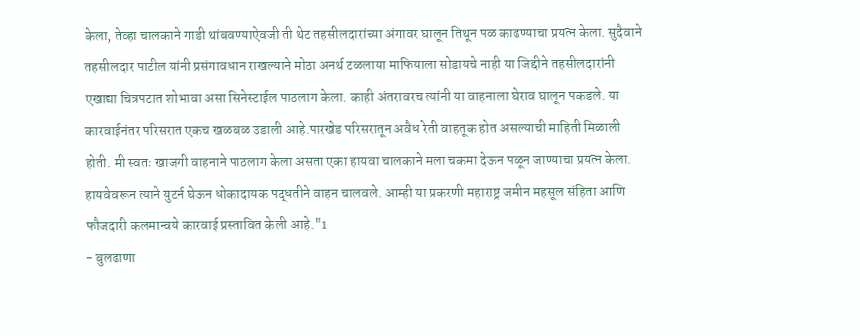केला, तेव्हा चालकाने गाडी थांबवण्याऐवजी ती थेट तहसीलदारांच्या अंगावर घालून तिथून पळ काढण्याचा प्रयत्न केला. सुदैवाने तहसीलदार पाटील यांनी प्रसंगावधान राखल्याने मोठा अनर्थ टळलाया माफियाला सोडायचे नाही या जिद्दीने तहसीलदारांनी एखाद्या चित्रपटात शोभावा असा सिनेस्टाईल पाठलाग केला. काही अंतरावरच त्यांनी या वाहनाला घेराव घालून पकडले. या कारवाईनंतर परिसरात एकच खळबळ उडाली आहे.पारखेड परिसरातून अवैध रेती वाहतूक होत असल्याची माहिती मिळाली होती. मी स्वतः खाजगी वाहनाने पाठलाग केला असता एका हायवा चालकाने मला चकमा देऊन पळून जाण्याचा प्रयत्न केला. हायवेवरून त्याने युटर्न घेऊन धोकादायक पद्धतीने वाहन चालवले. आम्ही या प्रकरणी महाराष्ट्र जमीन महसूल संहिता आणि फौजदारी कलमान्वये कारवाई प्रस्तावित केली आहे."1
- बुलढाणा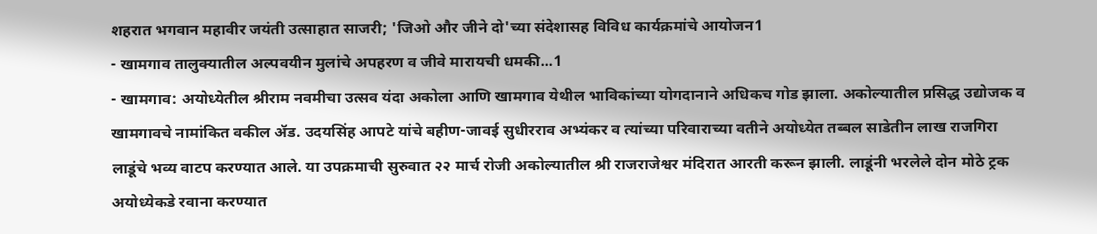शहरात भगवान महावीर जयंती उत्साहात साजरी; 'जिओ और जीने दो'च्या संदेशासह विविध कार्यक्रमांचे आयोजन1
- खामगाव तालुक्यातील अल्पवयीन मुलांचे अपहरण व जीवे मारायची धमकी...1
- खामगाव: अयोध्येतील श्रीराम नवमीचा उत्सव यंदा अकोला आणि खामगाव येथील भाविकांच्या योगदानाने अधिकच गोड झाला. अकोल्यातील प्रसिद्ध उद्योजक व खामगावचे नामांकित वकील ॲड. उदयसिंह आपटे यांचे बहीण-जावई सुधीरराव अभ्यंकर व त्यांच्या परिवाराच्या वतीने अयोध्येत तब्बल साडेतीन लाख राजगिरा लाडूंचे भव्य वाटप करण्यात आले. या उपक्रमाची सुरुवात २२ मार्च रोजी अकोल्यातील श्री राजराजेश्वर मंदिरात आरती करून झाली. लाडूंनी भरलेले दोन मोठे ट्रक अयोध्येकडे रवाना करण्यात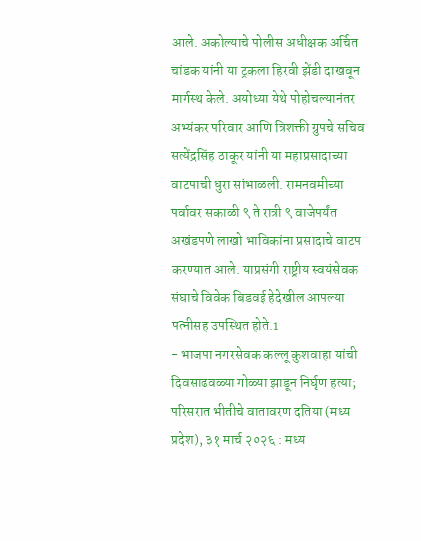आले. अकोल्याचे पोलीस अधीक्षक अर्चित चांडक यांनी या ट्रकला हिरवी झेंडी दाखवून मार्गस्थ केले. अयोध्या येथे पोहोचल्यानंतर अभ्यंकर परिवार आणि त्रिशक्ती ग्रुपचे सचिव सत्येंद्रसिंह ठाकूर यांनी या महाप्रसादाच्या वाटपाची धुरा सांभाळली. रामनवमीच्या पर्वावर सकाळी ९ ते रात्री ९ वाजेपर्यंत अखंडपणे लाखो भाविकांना प्रसादाचे वाटप करण्यात आले. याप्रसंगी राष्ट्रीय स्वयंसेवक संघाचे विवेक बिडवई हेदेखील आपल्या पत्नीसह उपस्थित होते.1
- भाजपा नगरसेवक कल्लू कुशवाहा यांची दिवसाढवळ्या गोळ्या झाडून निर्घृण हत्या; परिसरात भीतीचे वातावरण दतिया (मध्य प्रदेश), ३१ मार्च २०२६ : मध्य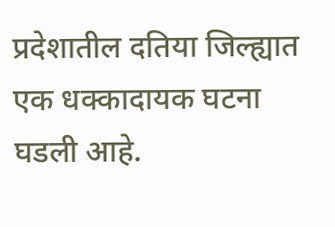प्रदेशातील दतिया जिल्ह्यात एक धक्कादायक घटना घडली आहे.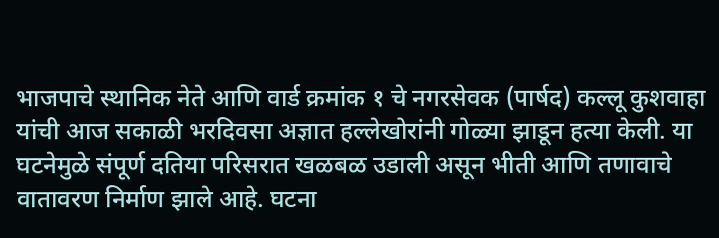भाजपाचे स्थानिक नेते आणि वार्ड क्रमांक १ चे नगरसेवक (पार्षद) कल्लू कुशवाहा यांची आज सकाळी भरदिवसा अज्ञात हल्लेखोरांनी गोळ्या झाडून हत्या केली. या घटनेमुळे संपूर्ण दतिया परिसरात खळबळ उडाली असून भीती आणि तणावाचे वातावरण निर्माण झाले आहे. घटना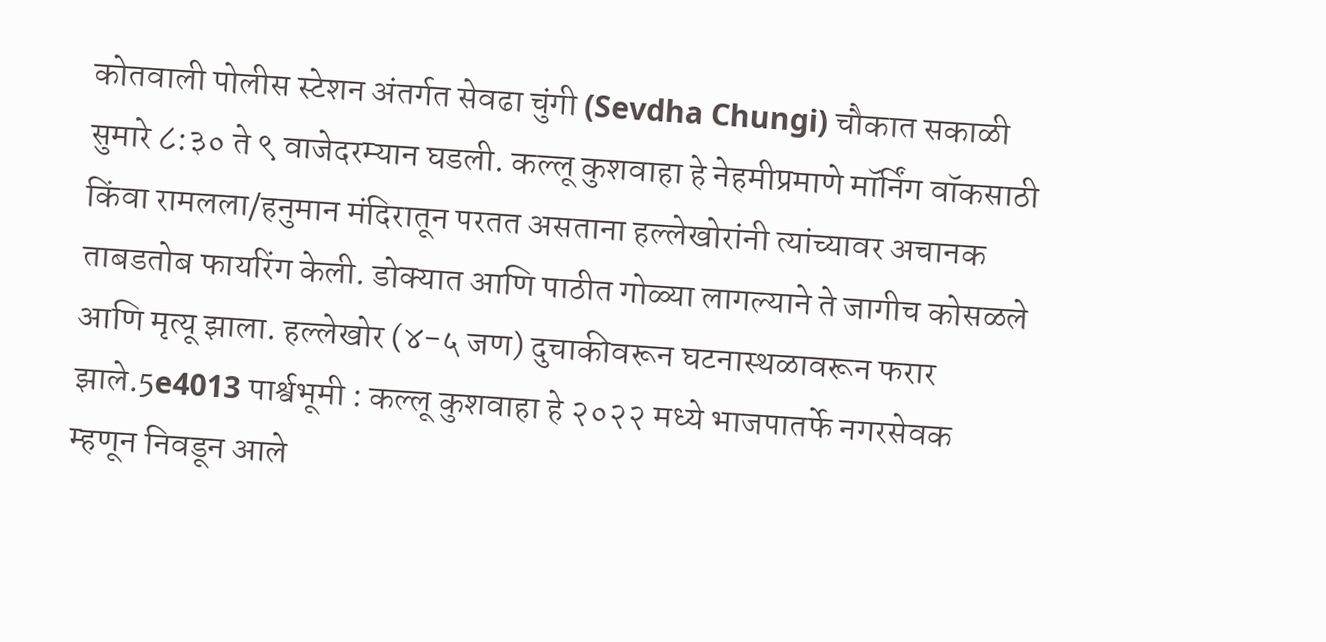कोतवाली पोलीस स्टेशन अंतर्गत सेवढा चुंगी (Sevdha Chungi) चौकात सकाळी सुमारे ८:३० ते ९ वाजेदरम्यान घडली. कल्लू कुशवाहा हे नेहमीप्रमाणे मॉर्निंग वॉकसाठी किंवा रामलला/हनुमान मंदिरातून परतत असताना हल्लेखोरांनी त्यांच्यावर अचानक ताबडतोब फायरिंग केली. डोक्यात आणि पाठीत गोळ्या लागल्याने ते जागीच कोसळले आणि मृत्यू झाला. हल्लेखोर (४-५ जण) दुचाकीवरून घटनास्थळावरून फरार झाले.5e4013 पार्श्वभूमी : कल्लू कुशवाहा हे २०२२ मध्ये भाजपातर्फे नगरसेवक म्हणून निवडून आले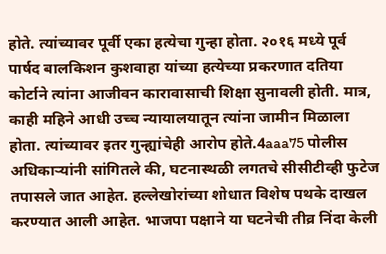होते. त्यांच्यावर पूर्वी एका हत्येचा गुन्हा होता. २०१६ मध्ये पूर्व पार्षद बालकिशन कुशवाहा यांच्या हत्येच्या प्रकरणात दतिया कोर्टाने त्यांना आजीवन कारावासाची शिक्षा सुनावली होती. मात्र, काही महिने आधी उच्च न्यायालयातून त्यांना जामीन मिळाला होता. त्यांच्यावर इतर गुन्ह्यांचेही आरोप होते.4aaa75 पोलीस अधिकाऱ्यांनी सांगितले की, घटनास्थळी लगतचे सीसीटीव्ही फुटेज तपासले जात आहेत. हल्लेखोरांच्या शोधात विशेष पथके दाखल करण्यात आली आहेत. भाजपा पक्षाने या घटनेची तीव्र निंदा केली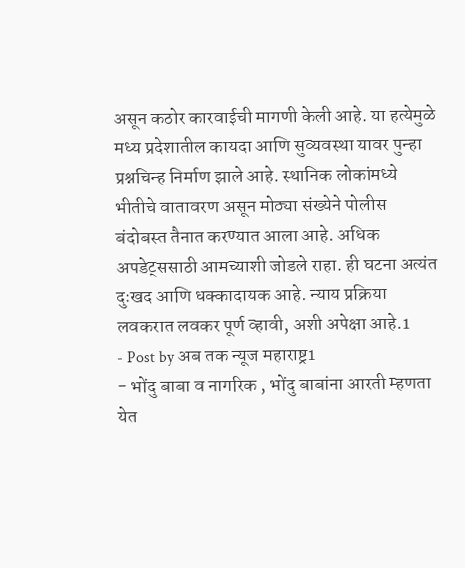असून कठोर कारवाईची मागणी केली आहे. या हत्येमुळे मध्य प्रदेशातील कायदा आणि सुव्यवस्था यावर पुन्हा प्रश्नचिन्ह निर्माण झाले आहे. स्थानिक लोकांमध्ये भीतीचे वातावरण असून मोठ्या संख्येने पोलीस बंदोबस्त तैनात करण्यात आला आहे. अधिक अपडेट्ससाठी आमच्याशी जोडले राहा. ही घटना अत्यंत दुःखद आणि धक्कादायक आहे. न्याय प्रक्रिया लवकरात लवकर पूर्ण व्हावी, अशी अपेक्षा आहे.1
- Post by अब तक न्यूज महाराष्ट्र1
- भोंदु बाबा व नागरिक , भोंदु बाबांना आरती म्हणता येत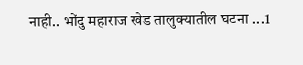नाही.. भोंदु महाराज खेड तालुक्यातील घटना ...1